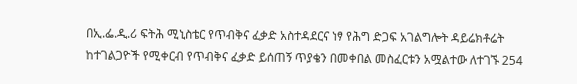በኢ.ፌ.ዲ.ሪ ፍትሕ ሚኒስቴር የጥብቅና ፈቃድ አስተዳደርና ነፃ የሕግ ድጋፍ አገልግሎት ዳይሬክቶሬት ከተገልጋዮች የሚቀርብ የጥብቅና ፈቃድ ይሰጠኝ ጥያቄን በመቀበል መስፈርቱን አሟልተው ለተገኙ 254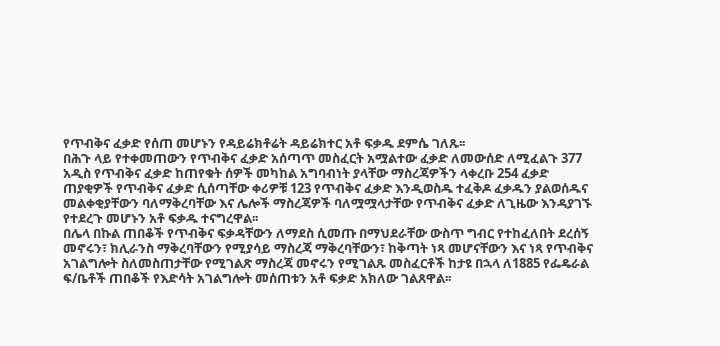የጥብቅና ፈቃድ የሰጠ መሆኑን የዳይሬክቶሬት ዳይሬክተር አቶ ፍቃዱ ደምሴ ገለጹ፡፡
በሕጉ ላይ የተቀመጠውን የጥብቅና ፈቃድ አሰጣጥ መስፈርት አሟልተው ፈቃድ ለመውሰድ ለሚፈልጉ 377 አዲስ የጥብቅና ፈቃድ ከጠየቁት ሰዎች መካከል አግባብነት ያላቸው ማስረጃዎችን ላቀረቡ 254 ፈቃድ ጠያቂዎች የጥብቅና ፈቃድ ሲሰጣቸው ቀሪዎቹ 123 የጥብቅና ፈቃድ እንዲወስዱ ተፈቅዶ ፈቃዱን ያልወሰዱና መልቀቂያቸውን ባለማቅረባቸው እና ሌሎች ማስረጃዎች ባለሟሟላታቸው የጥብቅና ፈቃድ ለጊዜው እንዳያገኙ የተደረጉ መሆኑን አቶ ፍቃዱ ተናግረዋል፡፡
በሌላ በኩል ጠበቆች የጥብቅና ፍቃዳቸውን ለማደስ ሲመጡ በማህደራቸው ውስጥ ግብር የተከፈለበት ደረሰኝ መኖሩን፣ ክሊራንስ ማቅረባቸውን የሚያሳይ ማስረጃ ማቅረባቸውን፣ ከቅጣት ነጻ መሆናቸውን እና ነጻ የጥብቅና አገልግሎት ስለመስጠታቸው የሚገልጽ ማስረጃ መኖሩን የሚገልጹ መስፈርቶች ከታዩ በኋላ ለ1885 የፌዴራል ፍ/ቤቶች ጠበቆች የእድሳት አገልግሎት መሰጠቱን አቶ ፍቃድ አክለው ገልጸዋል፡፡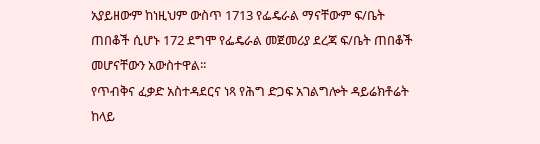አያይዘውም ከነዚህም ውስጥ 1713 የፌዴራል ማናቸውም ፍ/ቤት ጠበቆች ሲሆኑ 172 ደግሞ የፌዴራል መጀመሪያ ደረጃ ፍ/ቤት ጠበቆች መሆናቸውን አውስተዋል፡፡
የጥብቅና ፈቃድ አስተዳደርና ነጻ የሕግ ድጋፍ አገልግሎት ዳይሬክቶሬት ከላይ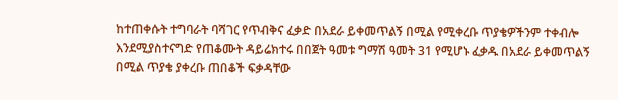ከተጠቀሱት ተግባራት ባሻገር የጥብቅና ፈቃድ በአደራ ይቀመጥልኝ በሚል የሚቀረቡ ጥያቄዎችንም ተቀብሎ እንደሚያስተናግድ የጠቆሙት ዳይሬክተሩ በበጀት ዓመቱ ግማሽ ዓመት 31 የሚሆኑ ፈቃዱ በአደራ ይቀመጥልኝ በሚል ጥያቄ ያቀረቡ ጠበቆች ፍቃዳቸው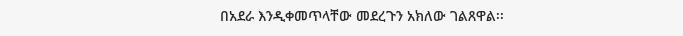በአደራ እንዲቀመጥላቸው መደረጉን አክለው ገልጸዋል፡፡